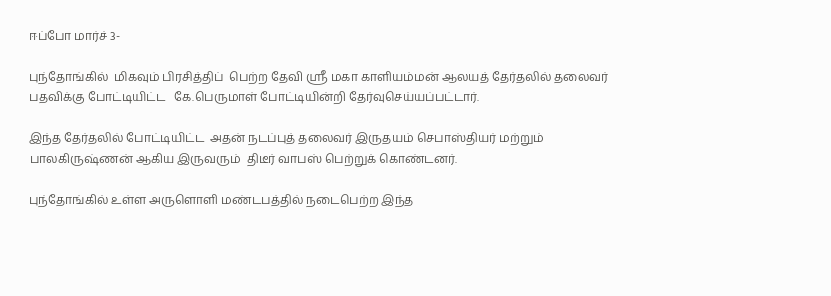ஈப்போ மார்ச் 3-

புந்தோங்கில்  மிகவும் பிரசித்திப்  பெற்ற தேவி ஸ்ரீ மகா காளியம்மன் ஆலயத் தேர்தலில் தலைவர் பதவிக்கு போட்டியிட்ட   கே.பெருமாள் போட்டியின்றி தேர்வுசெய்யப்பட்டார்.

இந்த தேர்தலில் போட்டியிட்ட  அதன் நடப்புத் தலைவர் இருதயம் செபாஸ்தியர் மற்றும் பாலகிருஷ்ணன் ஆகிய இருவரும்  திடீர் வாபஸ் பெற்றுக் கொண்டனர்.

புந்தோங்கில் உள்ள அருளொளி மண்டபத்தில் நடைபெற்ற இந்த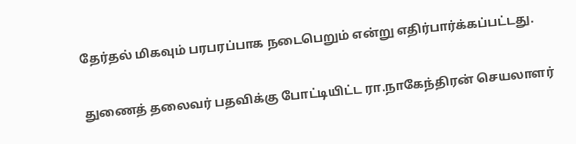தேர்தல் மிகவும் பரபரப்பாக நடைபெறும் என்று எதிர்பார்க்கப்பட்டது.

துணைத் தலைவர் பதவிக்கு போட்டியிட்ட ரா.நாகேந்திரன் செயலாளர்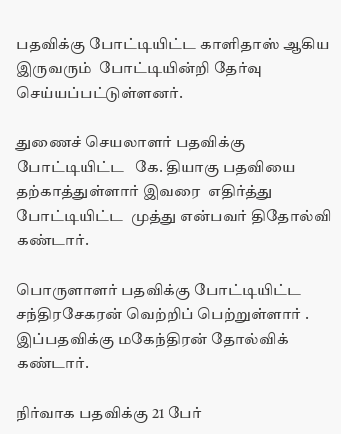பதவிக்கு போட்டியிட்ட காளிதாஸ் ஆகிய இருவரும்  போட்டியின்றி தேர்வு செய்யப்பட்டுள்ளனர்.

துணைச் செயலாளர் பதவிக்கு போட்டியிட்ட   கே. தியாகு பதவியை தற்காத்துள்ளார் இவரை  எதிர்த்து போட்டியிட்ட  முத்து என்பவர் திதோல்வி கண்டார்.

பொருளாளர் பதவிக்கு போட்டியிட்ட சந்திரசேகரன் வெற்றிப் பெற்றுள்ளார் . இப்பதவிக்கு மகேந்திரன் தோல்விக் கண்டார்.

நிர்வாக பதவிக்கு 21 பேர்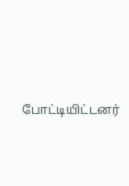போட்டியிட்டனர்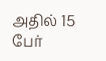அதில் 15 பேர்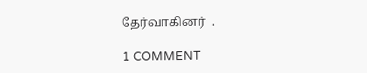தேர்வாகினர்  .

1 COMMENT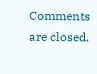Comments are closed.